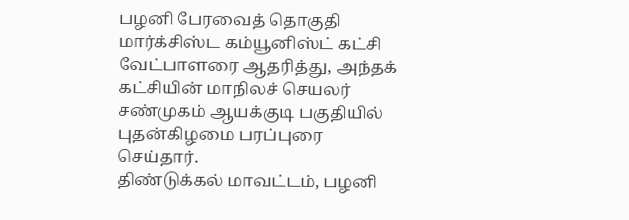பழனி பேரவைத் தொகுதி மார்க்சிஸ்ட கம்யூனிஸ்ட் கட்சி வேட்பாளரை ஆதரித்து, அந்தக் கட்சியின் மாநிலச் செயலர் சண்முகம் ஆயக்குடி பகுதியில் புதன்கிழமை பரப்புரை செய்தார்.
திண்டுக்கல் மாவட்டம், பழனி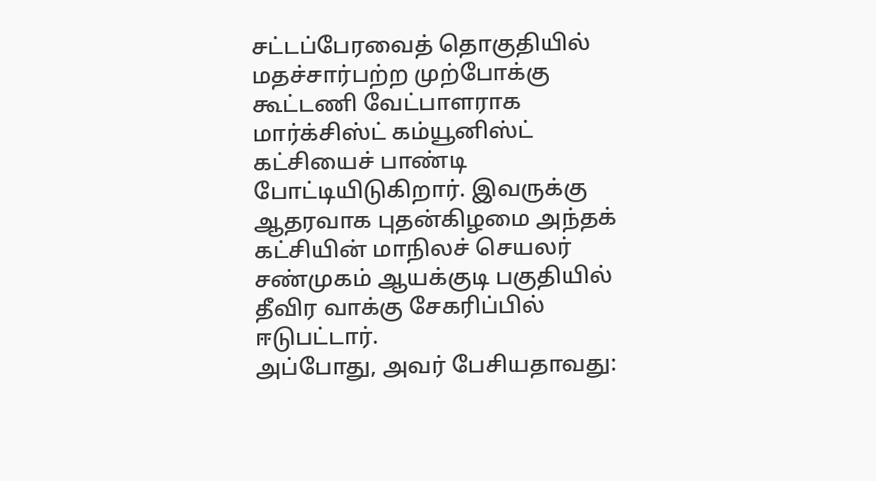சட்டப்பேரவைத் தொகுதியில் மதச்சார்பற்ற முற்போக்கு கூட்டணி வேட்பாளராக மார்க்சிஸ்ட் கம்யூனிஸ்ட் கட்சியைச் பாண்டி போட்டியிடுகிறார். இவருக்கு ஆதரவாக புதன்கிழமை அந்தக் கட்சியின் மாநிலச் செயலர் சண்முகம் ஆயக்குடி பகுதியில் தீவிர வாக்கு சேகரிப்பில் ஈடுபட்டார்.
அப்போது, அவர் பேசியதாவது: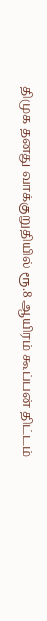திமுக தனது வாக்குறுதியில் ரூ.8 ஆயிரம் கூப்பன் திட்டம்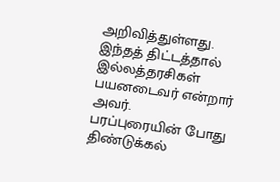அறிவித்துள்ளது. இந்தத் திட்டத்தால் இல்லத்தரசிகள் பயனடைவர் என்றார் அவர்.
பரப்புரையின் போது திண்டுக்கல்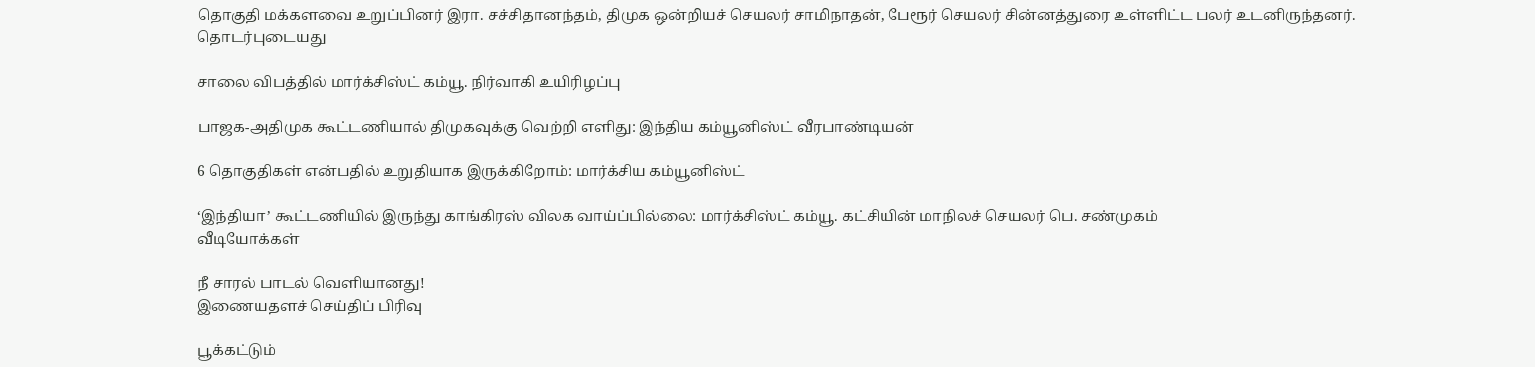தொகுதி மக்களவை உறுப்பினர் இரா. சச்சிதானந்தம், திமுக ஒன்றியச் செயலர் சாமிநாதன், பேரூர் செயலர் சின்னத்துரை உள்ளிட்ட பலர் உடனிருந்தனர்.
தொடர்புடையது

சாலை விபத்தில் மார்க்சிஸ்ட் கம்யூ. நிர்வாகி உயிரிழப்பு

பாஜக-அதிமுக கூட்டணியால் திமுகவுக்கு வெற்றி எளிது: இந்திய கம்யூனிஸ்ட் வீரபாண்டியன்

6 தொகுதிகள் என்பதில் உறுதியாக இருக்கிறோம்: மார்க்சிய கம்யூனிஸ்ட்

‘இந்தியா’ கூட்டணியில் இருந்து காங்கிரஸ் விலக வாய்ப்பில்லை: மார்க்சிஸ்ட் கம்யூ. கட்சியின் மாநிலச் செயலர் பெ. சண்முகம்
வீடியோக்கள்

நீ சாரல் பாடல் வெளியானது!
இணையதளச் செய்திப் பிரிவு

பூக்கட்டும்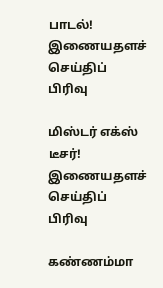பாடல்!
இணையதளச் செய்திப் பிரிவு

மிஸ்டர் எக்ஸ் டீசர்!
இணையதளச் செய்திப் பிரிவு

கண்ணம்மா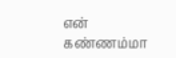என் கண்ணம்மா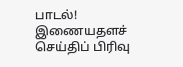பாடல்!
இணையதளச் செய்திப் பிரிவு